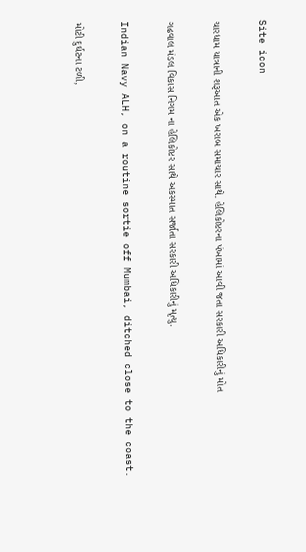Site icon

ચારધામ યાત્રાની શરૂઆત એક ખરાબ સમાચાર સાથે. હેલિકોપ્ટરના પંખામાં આવી જતા સરકારી અધિકારીનું મોત

ગઢવાલ મંડલ વિકાસ નિગમ ના હેલિકોપ્ટર સાથે અકસ્માત સર્જાતા સરકારી અધિકારીનું મૃત્યુ.

Indian Navy ALH, on a routine sortie off Mumbai, ditched close to the coast.

મોટી દુર્ઘટના ટળી,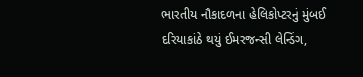ભારતીય નૌકાદળના હેલિકોપ્ટરનું મુંબઈ દરિયાકાંઠે થયું ઈમરજન્સી લેન્ડિંગ,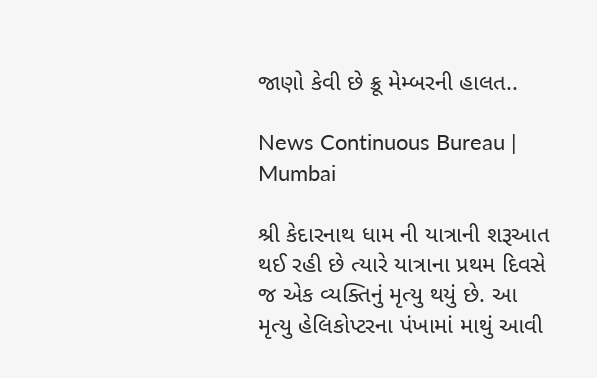જાણો કેવી છે ક્રૂ મેમ્બરની હાલત..

News Continuous Bureau | Mumbai

શ્રી કેદારનાથ ધામ ની યાત્રાની શરૂઆત થઈ રહી છે ત્યારે યાત્રાના પ્રથમ દિવસે જ એક વ્યક્તિનું મૃત્યુ થયું છે. આ મૃત્યુ હેલિકોપ્ટરના પંખામાં માથું આવી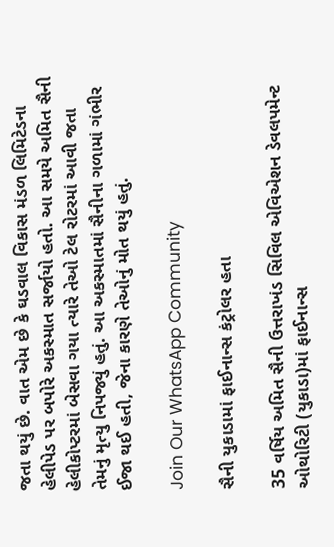જતા થયું છે. વાત એમ છે કે ઘડવાલ વિકાસ મંડળ લિમિટેડના હેલીપેડ પર બપોરે અકસ્માત સર્જાયો હતો. આ સમયે અમિત સૈની હેલીકોપ્ટરમાં બેસવા ગયા ત્યારે તેઓ ટેલ રોટરમાં આવી જતા તેમનું મૃત્યુ નિપજ્યું હતું. આ અકસ્માતમાં સૈનીના ગળામાં ગંભીર ઈજા થઈ હતી, જેના કારણે તેઓનું મોત થયું હતું.

Join Our WhatsApp Community

સૈની યુકાડામાં ફાઈનાન્સ કંટ્રોલર હતા

35 વર્ષિય અમિત સૈની ઉત્તરાખંડ સિવિલ એવિએશન ડેવલપમેન્ટ ઓથોરિટી (યુકાડા)માં ફાઈનાન્સ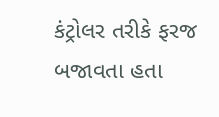કંટ્રોલર તરીકે ફરજ બજાવતા હતા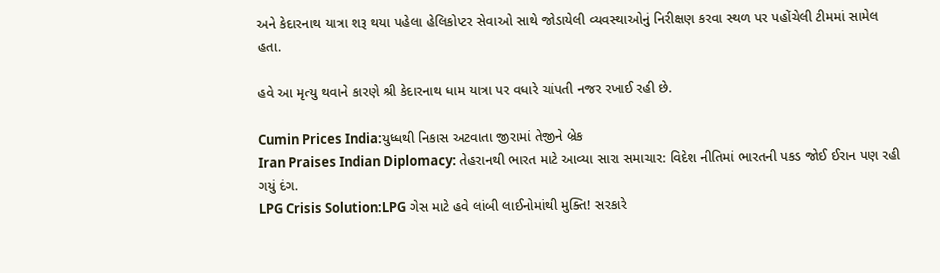અને કેદારનાથ યાત્રા શરૂ થયા પહેલા હેલિકોપ્ટર સેવાઓ સાથે જોડાયેલી વ્યવસ્થાઓનું નિરીક્ષણ કરવા સ્થળ પર પહોંચેલી ટીમમાં સામેલ હતા.

હવે આ મૃત્યુ થવાને કારણે શ્રી કેદારનાથ ધામ યાત્રા પર વધારે ચાંપતી નજર રખાઈ રહી છે.

Cumin Prices India:યુધ્ધથી નિકાસ અટવાતા જીરામાં તેજીને બ્રેક
Iran Praises Indian Diplomacy: તેહરાનથી ભારત માટે આવ્યા સારા સમાચાર: વિદેશ નીતિમાં ભારતની પકડ જોઈ ઈરાન પણ રહી ગયું દંગ.
LPG Crisis Solution:LPG ગેસ માટે હવે લાંબી લાઈનોમાંથી મુક્તિ! સરકારે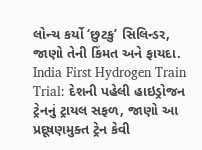લોન્ચ કર્યો ‘છુટકુ’ સિલિન્ડર, જાણો તેની કિંમત અને ફાયદા.
India First Hydrogen Train Trial: દેશની પહેલી હાઇડ્રોજન ટ્રેનનું ટ્રાયલ સફળ, જાણો આ પ્રદૂષણમુક્ત ટ્રેન કેવી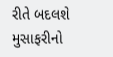રીતે બદલશે મુસાફરીનો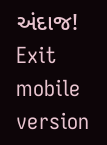અંદાજ!
Exit mobile version